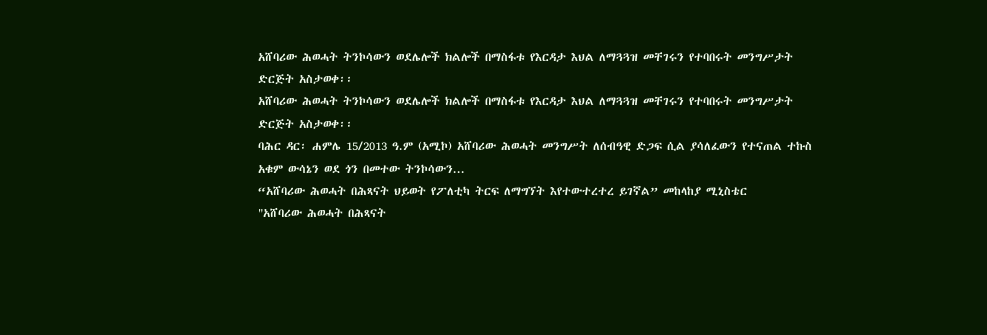አሸባሪው ሕወሓት ትንኮሳውን ወደሌሎች ክልሎች በማስፋቱ የእርዳታ እህል ለማጓጓዝ መቸገሩን የተባበሩት መንግሥታት ድርጅት አስታወቀ፡፡
አሸባሪው ሕወሓት ትንኮሳውን ወደሌሎች ክልሎች በማስፋቱ የእርዳታ እህል ለማጓጓዝ መቸገሩን የተባበሩት መንግሥታት ድርጅት አስታወቀ፡፡
ባሕር ዳር፡ ሐምሌ 15/2013 ዓ.ም (አሚኮ) አሸባሪው ሕወሓት መንግሥት ለሰብዓዊ ድጋፍ ሲል ያሳለፈውን የተናጠል ተኩስ አቁም ውሳኔን ወደ ጎን በመተው ትንኮሳውን...
“አሸባሪው ሕወሓት በሕጻናት ህይወት የፖለቲካ ትርፍ ለማግኘት እየተውተረተረ ይገኛል” መከላከያ ሚኒስቴር
"አሸባሪው ሕወሓት በሕጻናት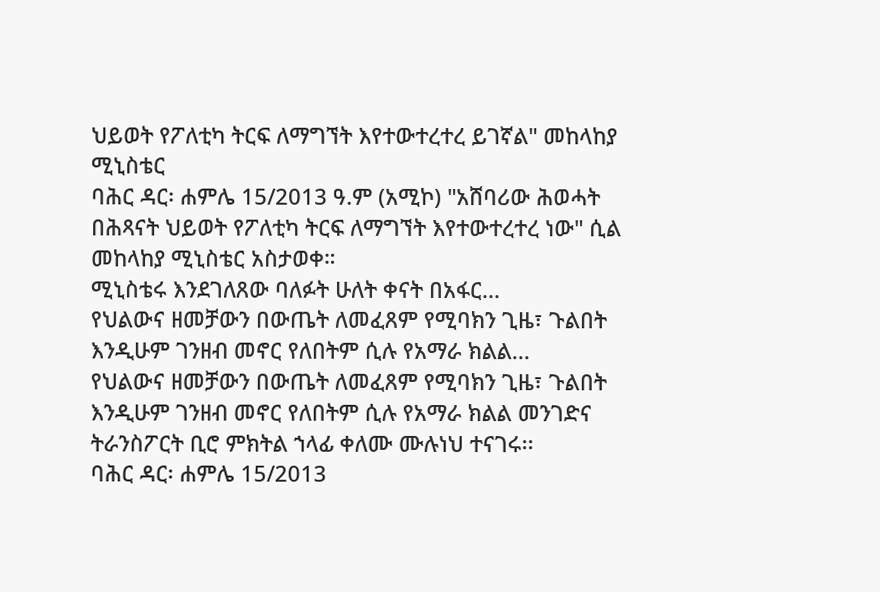ህይወት የፖለቲካ ትርፍ ለማግኘት እየተውተረተረ ይገኛል" መከላከያ ሚኒስቴር
ባሕር ዳር፡ ሐምሌ 15/2013 ዓ.ም (አሚኮ) "አሸባሪው ሕወሓት በሕጻናት ህይወት የፖለቲካ ትርፍ ለማግኘት እየተውተረተረ ነው" ሲል መከላከያ ሚኒስቴር አስታወቀ።
ሚኒስቴሩ እንደገለጸው ባለፉት ሁለት ቀናት በአፋር...
የህልውና ዘመቻውን በውጤት ለመፈጸም የሚባክን ጊዜ፣ ጉልበት እንዲሁም ገንዘብ መኖር የለበትም ሲሉ የአማራ ክልል...
የህልውና ዘመቻውን በውጤት ለመፈጸም የሚባክን ጊዜ፣ ጉልበት እንዲሁም ገንዘብ መኖር የለበትም ሲሉ የአማራ ክልል መንገድና ትራንስፖርት ቢሮ ምክትል ኀላፊ ቀለሙ ሙሉነህ ተናገሩ፡፡
ባሕር ዳር፡ ሐምሌ 15/2013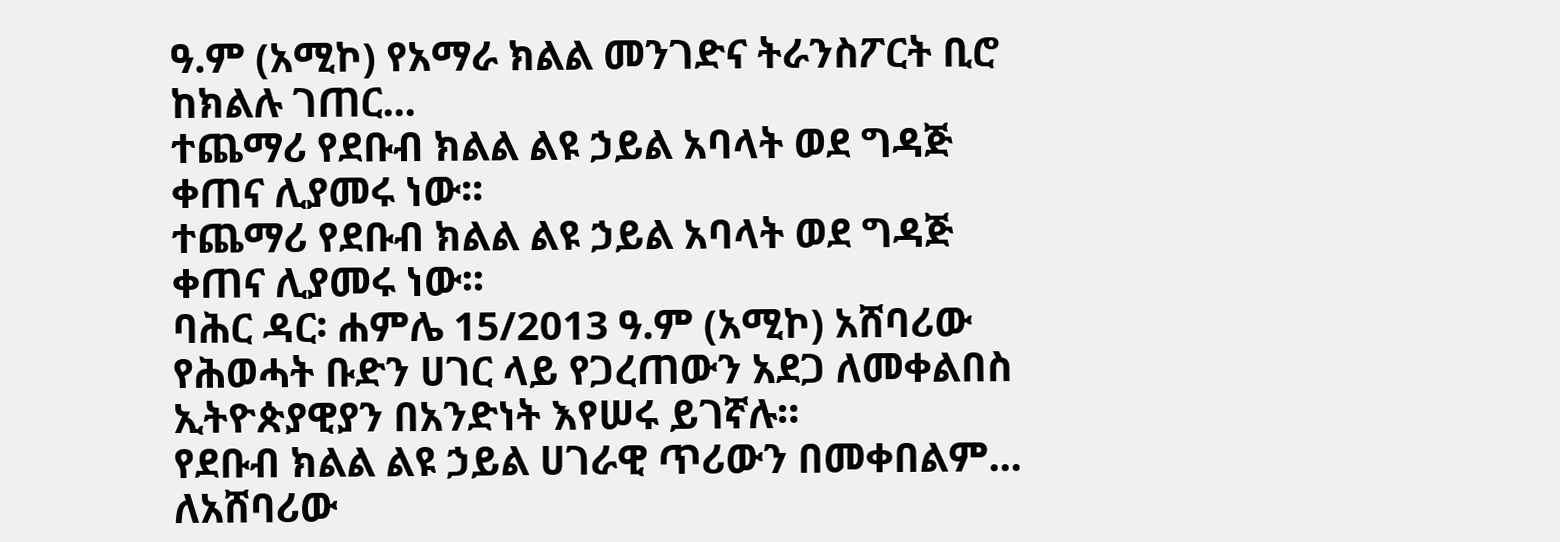ዓ.ም (አሚኮ) የአማራ ክልል መንገድና ትራንስፖርት ቢሮ ከክልሉ ገጠር...
ተጨማሪ የደቡብ ክልል ልዩ ኃይል አባላት ወደ ግዳጅ ቀጠና ሊያመሩ ነው፡፡
ተጨማሪ የደቡብ ክልል ልዩ ኃይል አባላት ወደ ግዳጅ ቀጠና ሊያመሩ ነው፡፡
ባሕር ዳር፡ ሐምሌ 15/2013 ዓ.ም (አሚኮ) አሸባሪው የሕወሓት ቡድን ሀገር ላይ የጋረጠውን አደጋ ለመቀልበስ ኢትዮጵያዊያን በአንድነት እየሠሩ ይገኛሉ።
የደቡብ ክልል ልዩ ኃይል ሀገራዊ ጥሪውን በመቀበልም...
ለአሸባሪው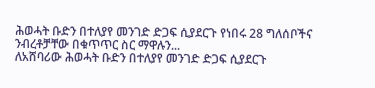ሕወሓት ቡድን በተለያየ መንገድ ድጋፍ ሲያደርጉ የነበሩ 28 ግለሰቦችና ንብረቶቻቸው በቁጥጥር ስር ማዋሉን...
ለአሸባሪው ሕወሓት ቡድን በተለያየ መንገድ ድጋፍ ሲያደርጉ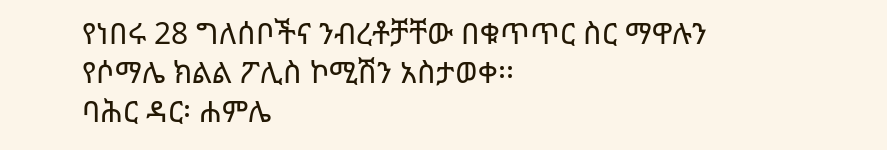የነበሩ 28 ግለሰቦችና ንብረቶቻቸው በቁጥጥር ስር ማዋሉን የሶማሌ ክልል ፖሊስ ኮሚሽን አስታወቀ፡፡
ባሕር ዳር፡ ሐምሌ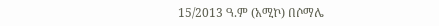15/2013 ዓ.ም (አሚኮ) በሶማሌ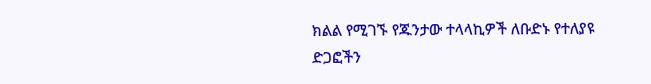ክልል የሚገኙ የጁንታው ተላላኪዎች ለቡድኑ የተለያዩ ድጋፎችን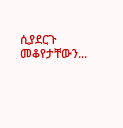ሲያደርጉ መቆየታቸውን...